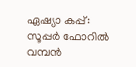ഏഷ്യാ കപ്പ്: സൂപ്പര്‍ ഫോറില്‍ വമ്പന്‍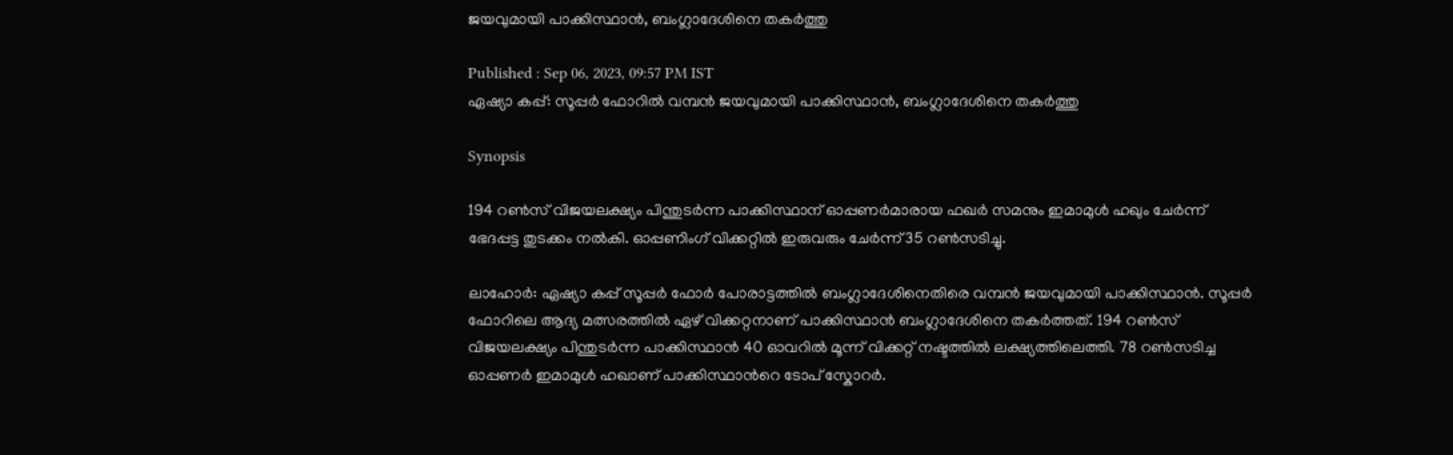ജയവുമായി പാക്കിസ്ഥാന്‍, ബംഗ്ലാദേശിനെ തകര്‍ത്തു

Published : Sep 06, 2023, 09:57 PM IST
ഏഷ്യാ കപ്പ്: സൂപ്പര്‍ ഫോറില്‍ വമ്പന്‍ ജയവുമായി പാക്കിസ്ഥാന്‍, ബംഗ്ലാദേശിനെ തകര്‍ത്തു

Synopsis

194 റണ്‍സ് വിജയലക്ഷ്യം പിന്തുടര്‍ന്ന പാക്കിസ്ഥാന് ഓപ്പണര്‍മാരായ ഫഖര്‍ സമനും ഇമാമുള്‍ ഹഖും ചേര്‍ന്ന് ഭേദപ്പട്ട തുടക്കം നല്‍കി. ഓപ്പണിംഗ് വിക്കറ്റില്‍ ഇരുവരും ചേര്‍ന്ന് 35 റണ്‍സടിച്ചു.

ലാഹോര്‍: ഏഷ്യാ കപ്പ് സൂപ്പര്‍ ഫോര്‍ പോരാട്ടത്തില്‍ ബംഗ്ലാദേശിനെതിരെ വമ്പന്‍ ജയവുമായി പാക്കിസ്ഥാന്‍. സൂപ്പര്‍ ഫോറിലെ ആദ്യ മത്സരത്തില്‍ ഏഴ് വിക്കറ്റനാണ് പാക്കിസ്ഥാന്‍ ബംഗ്ലാദേശിനെ തകര്‍ത്തത്. 194 റണ്‍സ് വിജയലക്ഷ്യം പിന്തുടര്‍ന്ന പാക്കിസ്ഥാന്‍ 40 ഓവറില്‍ മൂന്ന് വിക്കറ്റ് നഷ്ടത്തില്‍ ലക്ഷ്യത്തിലെത്തി. 78 റണ്‍സടിച്ച ഓപ്പണര്‍ ഇമാമുള്‍ ഹഖാണ് പാക്കിസ്ഥാന്‍റെ ടോപ് സ്കോറര്‍.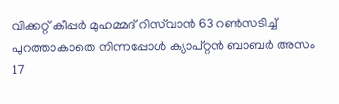വിക്കറ്റ് കീപ്പര്‍ മുഹമ്മദ് റിസ്‌വാന്‍ 63 റണ്‍സടിച്ച് പുറത്താകാതെ നിന്നപ്പോള്‍ ക്യാപ്റ്റന്‍ ബാബര്‍ അസം 17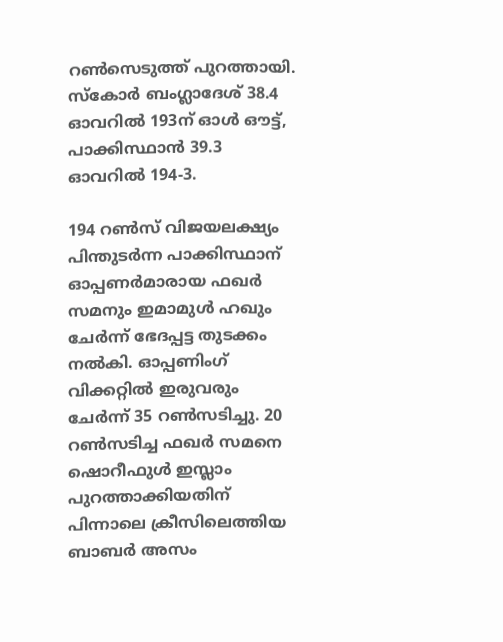റണ്‍സെടുത്ത് പുറത്തായി. സ്കോര്‍ ബംഗ്ലാദേശ് 38.4 ഓവറില്‍ 193ന് ഓള്‍ ഔട്ട്, പാക്കിസ്ഥാന്‍ 39.3 ഓവറില്‍ 194-3.

194 റണ്‍സ് വിജയലക്ഷ്യം പിന്തുടര്‍ന്ന പാക്കിസ്ഥാന് ഓപ്പണര്‍മാരായ ഫഖര്‍ സമനും ഇമാമുള്‍ ഹഖും ചേര്‍ന്ന് ഭേദപ്പട്ട തുടക്കം നല്‍കി. ഓപ്പണിംഗ് വിക്കറ്റില്‍ ഇരുവരും ചേര്‍ന്ന് 35 റണ്‍സടിച്ചു. 20 റണ്‍സടിച്ച ഫഖര്‍ സമനെ ഷൊറീഫുള്‍ ഇസ്ലാം പുറത്താക്കിയതിന് പിന്നാലെ ക്രീസിലെത്തിയ ബാബര്‍ അസം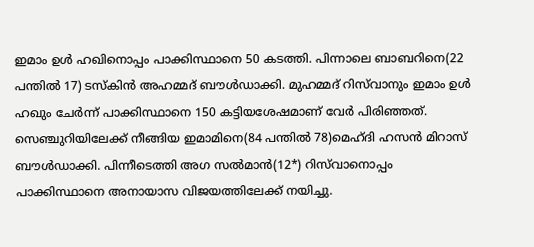ഇമാം ഉള്‍ ഹഖിനൊപ്പം പാക്കിസ്ഥാനെ 50 കടത്തി. പിന്നാലെ ബാബറിനെ(22 പന്തില്‍ 17) ടസ്കിന്‍ അഹമ്മദ് ബൗള്‍ഡാക്കി. മുഹമ്മദ് റിസ്‌വാനും ഇമാം ഉള്‍ ഹഖും ചേര്‍ന്ന് പാക്കിസ്ഥാനെ 150 കട്ടിയശേഷമാണ് വേര്‍ പിരിഞ്ഞത്. സെഞ്ചുറിയിലേക്ക് നീങ്ങിയ ഇമാമിനെ(84 പന്തില്‍ 78)മെഹ്ദി ഹസന്‍ മിറാസ് ബൗള്‍ഡാക്കി. പിന്നീടെത്തി അഗ സല്‍മാന്‍(12*) റിസ്‌വാനൊപ്പം പാക്കിസ്ഥാനെ അനായാസ വിജയത്തിലേക്ക് നയിച്ചു.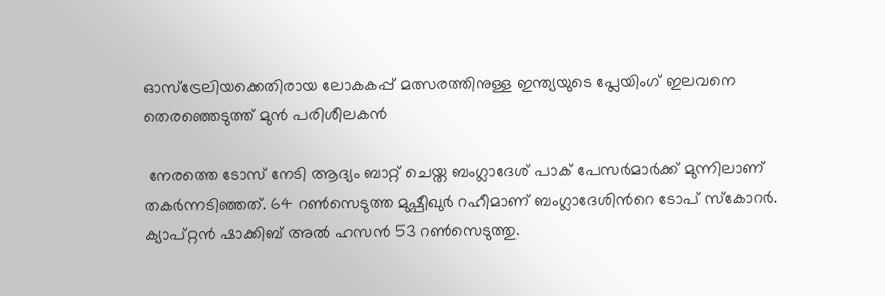ഓസ്ട്രേലിയക്കെതിരായ ലോകകപ്പ് മത്സരത്തിനുള്ള ഇന്ത്യയുടെ പ്ലേയിംഗ് ഇലവനെ തെരഞ്ഞെടുത്ത് മുന്‍ പരിശീലകൻ

 നേരത്തെ ടോസ് നേടി ആദ്യം ബാറ്റ് ചെയ്ത ബംഗ്ലാദേശ് പാക് പേസര്‍മാര്‍ക്ക് മുന്നിലാണ് തകര്‍ന്നടിഞ്ഞത്. 64 റണ്‍സെടുത്ത മുഷ്പീഖുര്‍ റഹീമാണ് ബംഗ്ലാദേശിന്‍റെ ടോപ് സ്കോറര്‍. ക്യാപ്റ്റന്‍ ഷാക്കിബ് അല്‍ ഹസന്‍ 53 റണ്‍സെടുത്തു.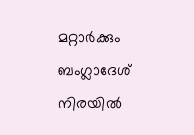മറ്റാര്‍ക്കും ബംഗ്ലാദേശ് നിരയില്‍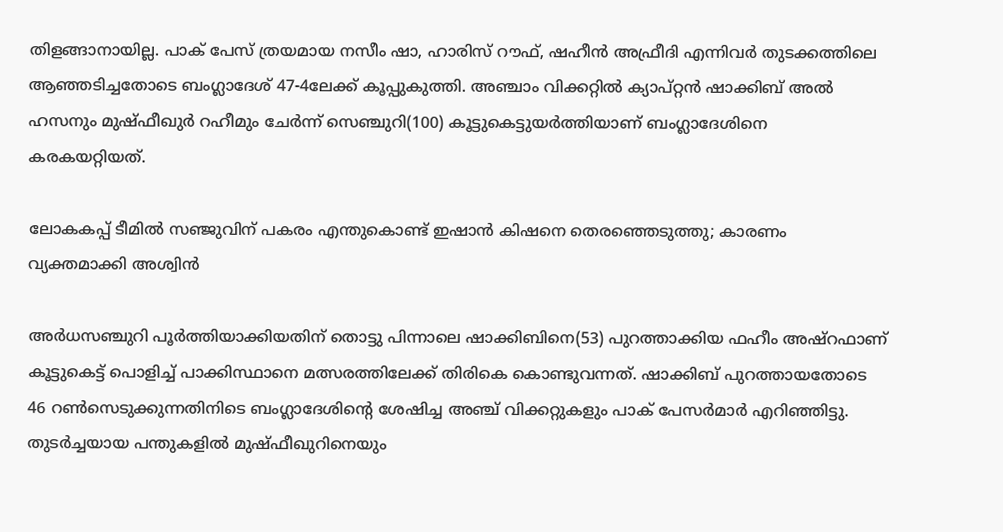തിളങ്ങാനായില്ല. പാക് പേസ് ത്രയമായ നസീം ഷാ, ഹാരിസ് റൗഫ്, ഷഹീന്‍ അഫ്രീദി എന്നിവര്‍ തുടക്കത്തിലെ ആഞ്ഞടിച്ചതോടെ ബംഗ്ലാദേശ് 47-4ലേക്ക് കൂപ്പുകുത്തി. അഞ്ചാം വിക്കറ്റില്‍ ക്യാപ്റ്റന്‍ ഷാക്കിബ് അല്‍ ഹസനും മുഷ്ഫീഖുര്‍ റഹീമും ചേര്‍ന്ന് സെഞ്ചുറി(100) കൂട്ടുകെട്ടുയര്‍ത്തിയാണ് ബംഗ്ലാദേശിനെ കരകയറ്റിയത്.

ലോകകപ്പ് ടീമില്‍ സഞ്ജുവിന് പകരം എന്തുകൊണ്ട് ഇഷാന്‍ കിഷനെ തെരഞ്ഞെടുത്തു; കാരണം വ്യക്തമാക്കി അശ്വിന്‍

അര്‍ധസഞ്ചുറി പൂര്‍ത്തിയാക്കിയതിന് തൊട്ടു പിന്നാലെ ഷാക്കിബിനെ(53) പുറത്താക്കിയ ഫഹീം അഷ്റഫാണ് കൂട്ടുകെട്ട് പൊളിച്ച് പാക്കിസ്ഥാനെ മത്സരത്തിലേക്ക് തിരികെ കൊണ്ടുവന്നത്. ഷാക്കിബ് പുറത്തായതോടെ 46 റണ്‍സെടുക്കുന്നതിനിടെ ബംഗ്ലാദേശിന്‍റെ ശേഷിച്ച അഞ്ച് വിക്കറ്റുകളും പാക് പേസര്‍മാര്‍ എറിഞ്ഞിട്ടു. തുടര്‍ച്ചയായ പന്തുകളില്‍ മുഷ്ഫീഖുറിനെയും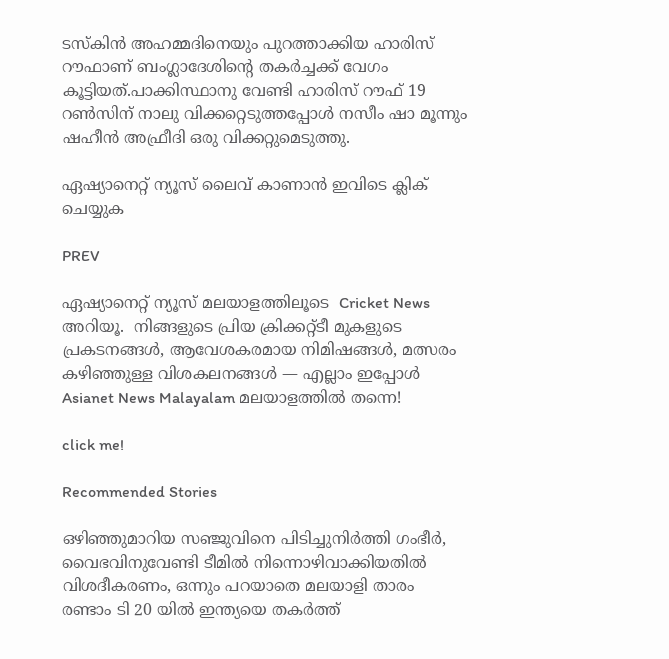ടസ്കിന്‍ അഹമ്മദിനെയും പുറത്താക്കിയ ഹാരിസ് റൗഫാണ് ബംഗ്ലാദേശിന്‍റെ തകര്‍ച്ചക്ക് വേഗം കൂട്ടിയത്.പാക്കിസ്ഥാനു വേണ്ടി ഹാരിസ് റൗഫ് 19 റണ്‍സിന് നാലു വിക്കറ്റെടുത്തപ്പോള്‍ നസീം ഷാ മൂന്നും ഷഹീന്‍ അഫ്രീദി ഒരു വിക്കറ്റുമെടുത്തു.

ഏഷ്യാനെറ്റ് ന്യൂസ് ലൈവ് കാണാന്‍ ഇവിടെ ക്ലിക് ചെയ്യുക

PREV

ഏഷ്യാനെറ്റ് ന്യൂസ് മലയാളത്തിലൂടെ  Cricket News അറിയൂ.  നിങ്ങളുടെ പ്രിയ ക്രിക്കറ്റ്ടീ മുകളുടെ പ്രകടനങ്ങൾ, ആവേശകരമായ നിമിഷങ്ങൾ, മത്സരം കഴിഞ്ഞുള്ള വിശകലനങ്ങൾ — എല്ലാം ഇപ്പോൾ Asianet News Malayalam മലയാളത്തിൽ തന്നെ!

click me!

Recommended Stories

ഒഴിഞ്ഞുമാറിയ സഞ്ജുവിനെ പിടിച്ചുനിര്‍ത്തി ഗംഭീര്‍, വൈഭവിനുവേണ്ടി ടീമില്‍ നിന്നൊഴിവാക്കിയതില്‍ വിശദീകരണം, ഒന്നും പറയാതെ മലയാളി താരം
രണ്ടാം ടി 20 യിൽ ഇന്ത്യയെ തകർത്ത്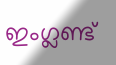ഇംഗ്ലണ്ട്